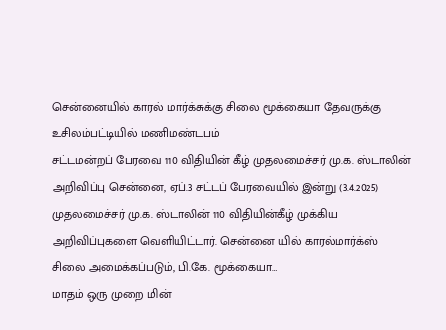சென்னையில் காரல் மார்க்சுக்கு சிலை மூக்கையா தேவருக்கு உசிலம்பட்டியில் மணிமண்டபம்
சட்டமன்றப் பேரவை 110 விதியின் கீழ் முதலமைச்சர் மு.க. ஸ்டாலின் அறிவிப்பு சென்னை, ஏப்.3 சட்டப் பேரவையில் இன்று (3.4.2025) முதலமைச்சர் மு.க. ஸ்டாலின் 110 விதியின்கீழ் முக்கிய அறிவிப்புகளை வெளியிட்டார். சென்னை யில் காரல்மார்க்ஸ் சிலை அமைக்கப்படும், பி.கே. மூக்கையா…
மாதம் ஒரு முறை மின்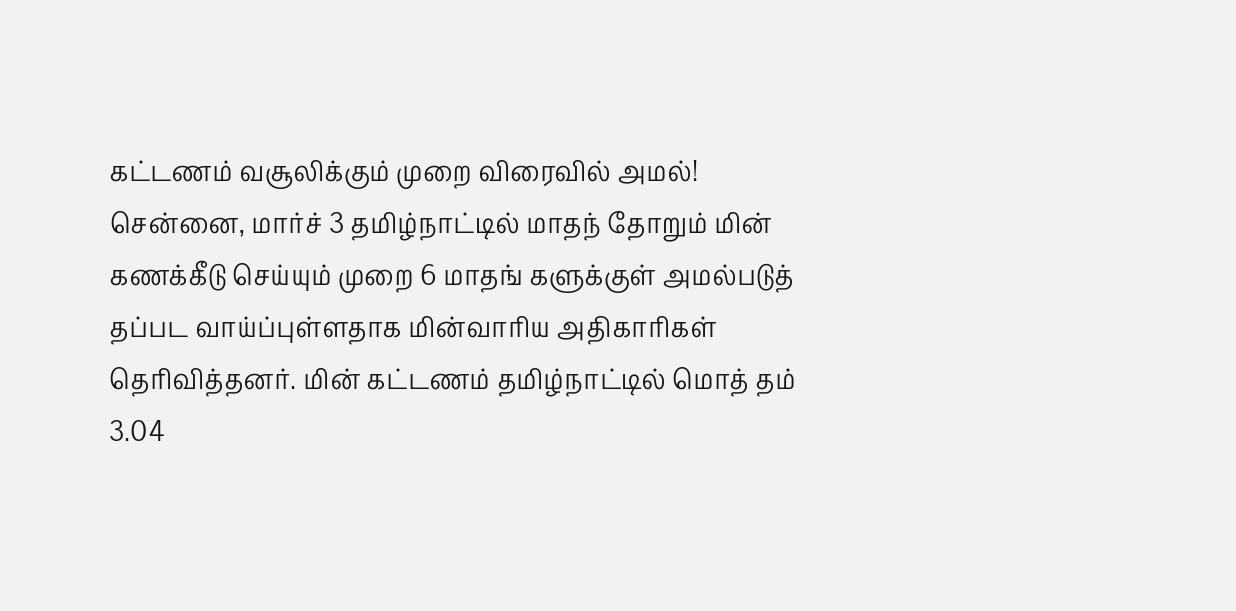கட்டணம் வசூலிக்கும் முறை விரைவில் அமல்!
சென்னை, மார்ச் 3 தமிழ்நாட்டில் மாதந் தோறும் மின் கணக்கீடு செய்யும் முறை 6 மாதங் களுக்குள் அமல்படுத் தப்பட வாய்ப்புள்ளதாக மின்வாரிய அதிகாரிகள் தெரிவித்தனர். மின் கட்டணம் தமிழ்நாட்டில் மொத் தம் 3.04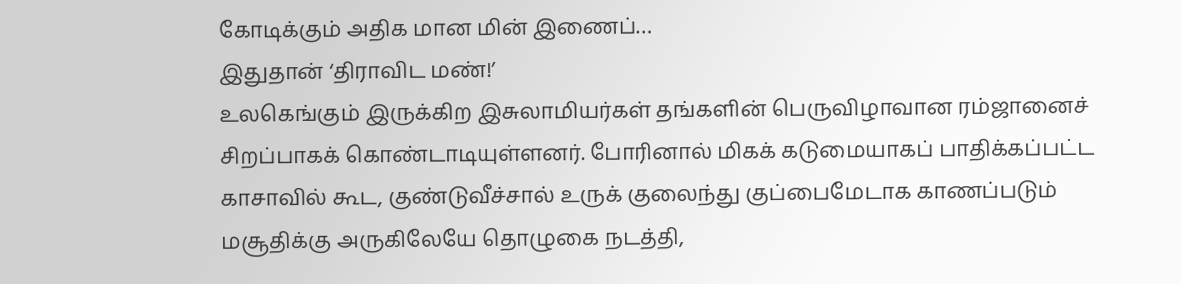கோடிக்கும் அதிக மான மின் இணைப்…
இதுதான் ‘திராவிட மண்!’
உலகெங்கும் இருக்கிற இசுலாமியர்கள் தங்களின் பெருவிழாவான ரம்ஜானைச் சிறப்பாகக் கொண்டாடியுள்ளனர். போரினால் மிகக் கடுமையாகப் பாதிக்கப்பட்ட காசாவில் கூட, குண்டுவீச்சால் உருக் குலைந்து குப்பைமேடாக காணப்படும் மசூதிக்கு அருகிலேயே தொழுகை நடத்தி,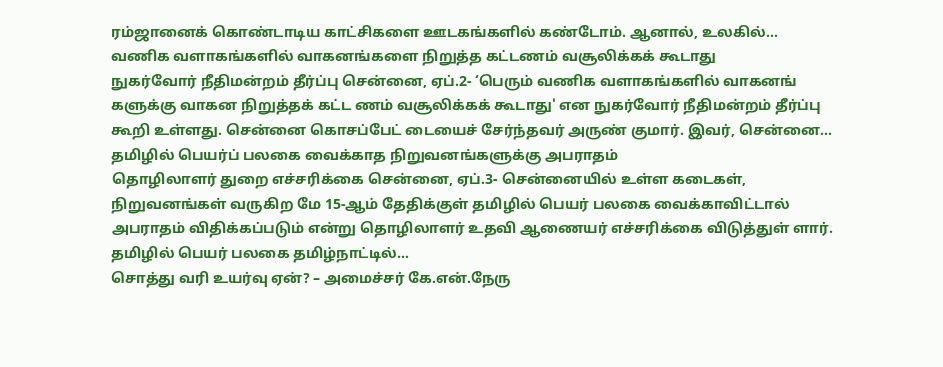ரம்ஜானைக் கொண்டாடிய காட்சிகளை ஊடகங்களில் கண்டோம். ஆனால், உலகில்…
வணிக வளாகங்களில் வாகனங்களை நிறுத்த கட்டணம் வசூலிக்கக் கூடாது
நுகர்வோர் நீதிமன்றம் தீர்ப்பு சென்னை, ஏப்.2- ‘பெரும் வணிக வளாகங்களில் வாகனங் களுக்கு வாகன நிறுத்தக் கட்ட ணம் வசூலிக்கக் கூடாது' என நுகர்வோர் நீதிமன்றம் தீர்ப்பு கூறி உள்ளது. சென்னை கொசப்பேட் டையைச் சேர்ந்தவர் அருண் குமார். இவர், சென்னை…
தமிழில் பெயர்ப் பலகை வைக்காத நிறுவனங்களுக்கு அபராதம்
தொழிலாளர் துறை எச்சரிக்கை சென்னை, ஏப்.3- சென்னையில் உள்ள கடைகள், நிறுவனங்கள் வருகிற மே 15-ஆம் தேதிக்குள் தமிழில் பெயர் பலகை வைக்காவிட்டால் அபராதம் விதிக்கப்படும் என்று தொழிலாளர் உதவி ஆணையர் எச்சரிக்கை விடுத்துள் ளார். தமிழில் பெயர் பலகை தமிழ்நாட்டில்…
சொத்து வரி உயர்வு ஏன்? – அமைச்சர் கே.என்.நேரு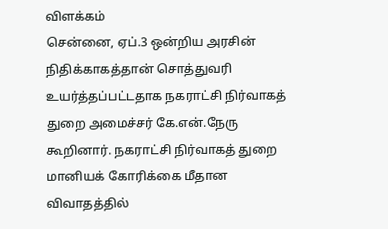விளக்கம்
சென்னை, ஏப்.3 ஒன்றிய அரசின் நிதிக்காகத்தான் சொத்துவரி உயர்த்தப்பட்டதாக நகராட்சி நிர்வாகத் துறை அமைச்சர் கே.என்.நேரு கூறினார். நகராட்சி நிர்வாகத் துறை மானியக் கோரிக்கை மீதான விவாதத்தில்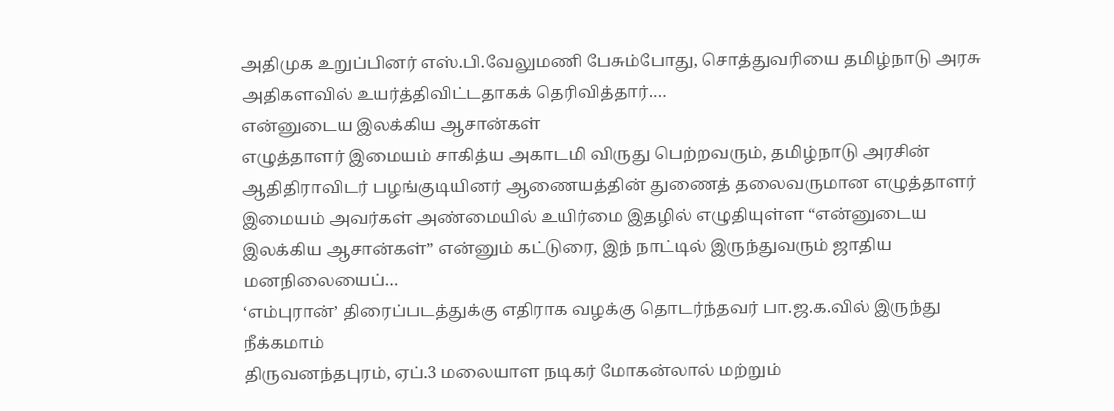அதிமுக உறுப்பினர் எஸ்.பி.வேலுமணி பேசும்போது, சொத்துவரியை தமிழ்நாடு அரசு அதிகளவில் உயர்த்திவிட்டதாகக் தெரிவித்தார்.…
என்னுடைய இலக்கிய ஆசான்கள்
எழுத்தாளர் இமையம் சாகித்ய அகாடமி விருது பெற்றவரும், தமிழ்நாடு அரசின் ஆதிதிராவிடர் பழங்குடியினர் ஆணையத்தின் துணைத் தலைவருமான எழுத்தாளர் இமையம் அவர்கள் அண்மையில் உயிர்மை இதழில் எழுதியுள்ள “என்னுடைய இலக்கிய ஆசான்கள்” என்னும் கட்டுரை, இந் நாட்டில் இருந்துவரும் ஜாதிய மனநிலையைப்…
‘எம்புரான்’ திரைப்படத்துக்கு எதிராக வழக்கு தொடர்ந்தவர் பா.ஜ.க.வில் இருந்து நீக்கமாம்
திருவனந்தபுரம், ஏப்.3 மலையாள நடிகர் மோகன்லால் மற்றும்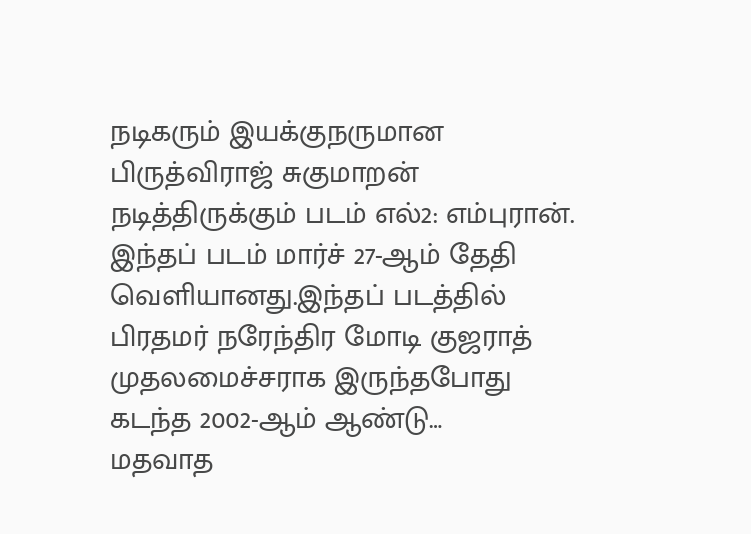நடிகரும் இயக்குநருமான பிருத்விராஜ் சுகுமாறன் நடித்திருக்கும் படம் எல்2: எம்புரான். இந்தப் படம் மார்ச் 27-ஆம் தேதி வெளியானது.இந்தப் படத்தில் பிரதமர் நரேந்திர மோடி குஜராத் முதலமைச்சராக இருந்தபோது கடந்த 2002-ஆம் ஆண்டு…
மதவாத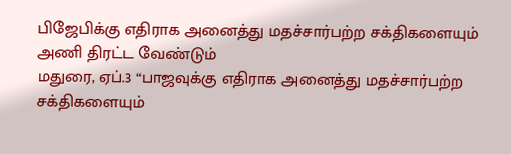பிஜேபிக்கு எதிராக அனைத்து மதச்சார்பற்ற சக்திகளையும் அணி திரட்ட வேண்டும்
மதுரை, ஏப்.3 “பாஜவுக்கு எதிராக அனைத்து மதச்சார்பற்ற சக்திகளையும்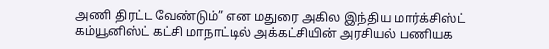அணி திரட்ட வேண்டும்” என மதுரை அகில இந்திய மார்க்சிஸ்ட் கம்யூனிஸ்ட் கட்சி மாநாட்டில் அக்கட்சியின் அரசியல் பணியக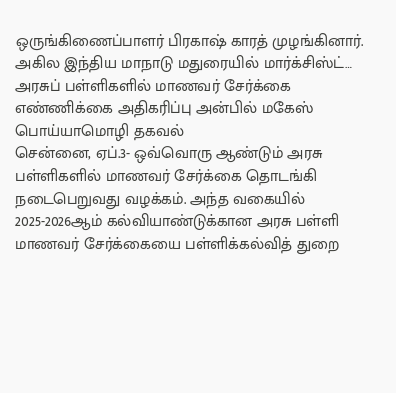ஒருங்கிணைப்பாளர் பிரகாஷ் காரத் முழங்கினார். அகில இந்திய மாநாடு மதுரையில் மார்க்சிஸ்ட்…
அரசுப் பள்ளிகளில் மாணவர் சேர்க்கை எண்ணிக்கை அதிகரிப்பு அன்பில் மகேஸ் பொய்யாமொழி தகவல்
சென்னை, ஏப்.3- ஒவ்வொரு ஆண்டும் அரசு பள்ளிகளில் மாணவர் சேர்க்கை தொடங்கி நடைபெறுவது வழக்கம். அந்த வகையில் 2025-2026ஆம் கல்வியாண்டுக்கான அரசு பள்ளி மாணவர் சேர்க்கையை பள்ளிக்கல்வித் துறை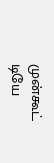முன்கூட் டியே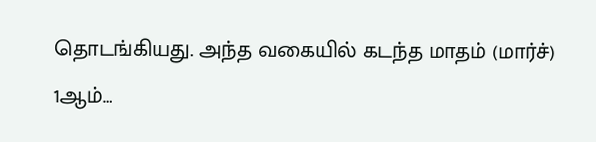தொடங்கியது. அந்த வகையில் கடந்த மாதம் (மார்ச்) 1ஆம்…